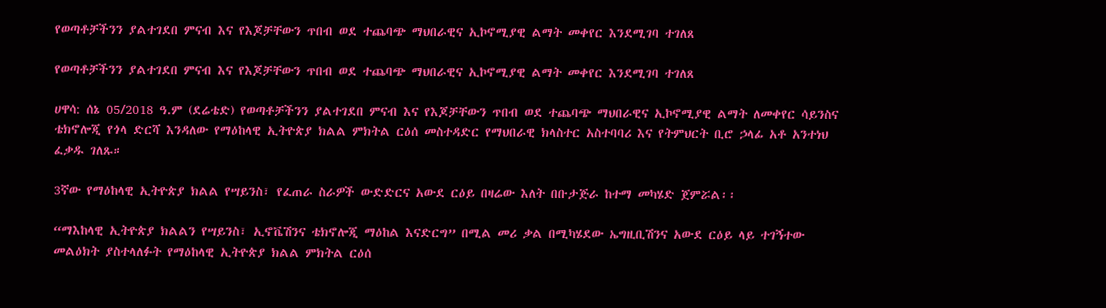የወጣቶቻችንን ያልተገደበ ምናብ እና የእጆቻቸውን ጥበብ ወደ ተጨባጭ ማህበራዊና ኢኮኖሚያዊ ልማት መቀየር እንደሚገባ ተገለጸ

የወጣቶቻችንን ያልተገደበ ምናብ እና የእጆቻቸውን ጥበብ ወደ ተጨባጭ ማህበራዊና ኢኮኖሚያዊ ልማት መቀየር እንደሚገባ ተገለጸ

ሀዋሳ: ሰኔ 05/2018 ዓ.ም (ደሬቴድ) የወጣቶቻችንን ያልተገደበ ምናብ እና የእጆቻቸውን ጥበብ ወደ ተጨባጭ ማህበራዊና ኢኮኖሚያዊ ልማት ለመቀየር ሳይንስና ቴክኖሎጂ የጎላ ድርሻ እንዳለው የማዕከላዊ ኢትዮጵያ ክልል ምክትል ርዕሰ መስተዳድር የማህበራዊ ክላስተር አስተባባሪ እና የትምህርት ቢሮ ኃላፊ አቶ አንተነህ ፈቃዱ ገለጹ።

3ኛው የማዕከላዊ ኢትዮጵያ ክልል የሣይንስ፣ የፈጠራ ስራዎች ውድድርና አውደ ርዕይ በዛሬው እለት በቡታጅራ ከተማ መካሄድ ጀምሯል፡፡

“ማእከላዊ ኢትዮጵያ ክልልን የሣይንስ፣ ኢኖቬሽንና ቴክኖሎጂ ማዕከል እናድርግ” በሚል መሪ ቃል በሚካሄደው ኤግዚቢሽንና አውደ ርዕይ ላይ ተገኝተው መልዕክት ያስተላለፉት የማዕከላዊ ኢትዮጵያ ክልል ምክትል ርዕሰ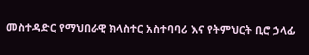መስተዳድር የማህበራዊ ክላስተር አስተባባሪ እና የትምህርት ቢሮ ኃላፊ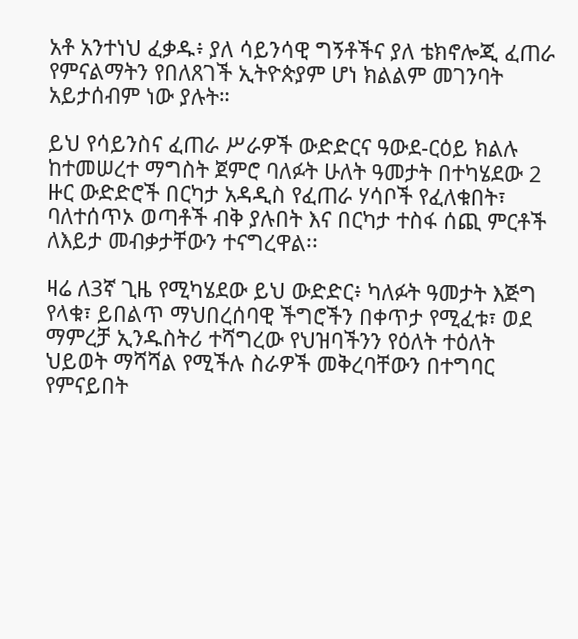አቶ አንተነህ ፈቃዱ፥ ያለ ሳይንሳዊ ግኝቶችና ያለ ቴክኖሎጂ ፈጠራ የምናልማትን የበለጸገች ኢትዮጵያም ሆነ ክልልም መገንባት አይታሰብም ነው ያሉት።

ይህ የሳይንስና ፈጠራ ሥራዎች ውድድርና ዓውደ-ርዕይ ክልሉ ከተመሠረተ ማግስት ጀምሮ ባለፉት ሁለት ዓመታት በተካሄደው 2 ዙር ውድድሮች በርካታ አዳዲስ የፈጠራ ሃሳቦች የፈለቁበት፣ ባለተሰጥኦ ወጣቶች ብቅ ያሉበት እና በርካታ ተስፋ ሰጪ ምርቶች ለእይታ መብቃታቸውን ተናግረዋል፡፡

ዛሬ ለ3ኛ ጊዜ የሚካሄደው ይህ ውድድር፥ ካለፉት ዓመታት እጅግ የላቁ፣ ይበልጥ ማህበረሰባዊ ችግሮችን በቀጥታ የሚፈቱ፣ ወደ ማምረቻ ኢንዱስትሪ ተሻግረው የህዝባችንን የዕለት ተዕለት ህይወት ማሻሻል የሚችሉ ስራዎች መቅረባቸውን በተግባር የምናይበት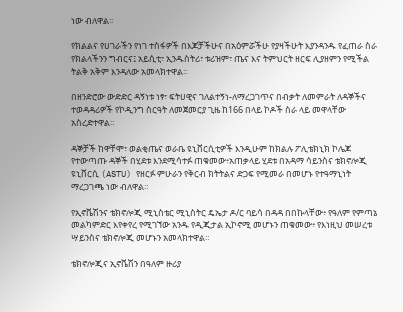ነው ብለዋል፡፡

የክልልና የሀገራችን የነገ ተስፋዎች በእጆቻችሁና በአዕምሯችሁ የያዛችሁት እያንዳንዱ የፈጠራ ስራ የክልላችንን ግብርና፤ አይሲቲ፣ ኢንዱስትሪ፣ ቱሪዝም፣ ጤና እና ትምህርት ዘርፍ ሊያዘምን የሚችል ትልቅ አቅም እንዳለው አመላክተዋል፡፡

በዘንድሮው ውድድር ዳኝነቱ ነፃ፣ ፍትሀዊና ገለልተኝነ-ለማረጋገጥና በብቃት ለመምራት ለዳኞችና ተወዳዳሪዎች የኮዲንግ ስርዓት ለመጀመርያ ጊዜ ከ166 በላይ ኮዶች ስራ ላይ መዋላቸው አስረድተዋል፡፡

ዳኞቻች ከዋቸሞ፣ ወልቂጤና ወራቤ ዩኒቨርሲቲዎች እንዲሁም ከክልሉ ፖሊቴክኒክ ኮሌጆ የተውጣጡ ዳኞች በሂደቱ እንደሚሳተፉ ጠቁመው፥አጠቃላይ ሂደቱ በአዳማ ሳይንስና ቴክኖሎጂ ዩኒቨርሲ (ASTU) የዘርፉ ምሁራን የቅርብ ክትትልና ድጋፍ የሚመራ በመሆኑ የተዓማኒነት ማረጋገጫ ነው ብለዋል።

የኢኖቬሽንና ቴክኖሎጂ ሚኒስቴር ሚኒስትር ዴኤታ ዶ/ር ባይሳ በዳዳ በበኩላቸው፥ የዓለም የምጣኔ መልካምድር እየቀየረ የሚገኘው አንዱ የዲጂታል ኢኮኖሚ መሆኑን ጠቁመው፥ የእነዚህ መሠረቱ ሣይንስና ቴክኖሎጂ መሆኑን አመላክተዋል።

ቴክኖሎጂና ኢኖቬሽን በዓለም ዙሪያ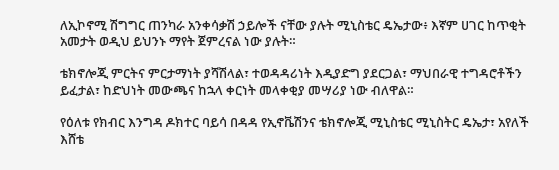ለኢኮኖሚ ሽግግር ጠንካራ አንቀሳቃሽ ኃይሎች ናቸው ያሉት ሚኒስቴር ዴኤታው፥ እኛም ሀገር ከጥቂት አመታት ወዲህ ይህንኑ ማየት ጀምረናል ነው ያሉት።

ቴክኖሎጂ ምርትና ምርታማነት ያሻሽላል፣ ተወዳዳሪነት እዲያድግ ያደርጋል፣ ማህበራዊ ተግዳሮቶችን ይፈታል፣ ከድህነት መውጫና ከኋላ ቀርነት መላቀቂያ መሣሪያ ነው ብለዋል።

የዕለቱ የክብር እንግዳ ዶክተር ባይሳ በዳዳ የኢኖቬሽንና ቴክኖሎጂ ሚኒስቴር ሚኒስትር ዴኤታ፣ አየለች እሸቴ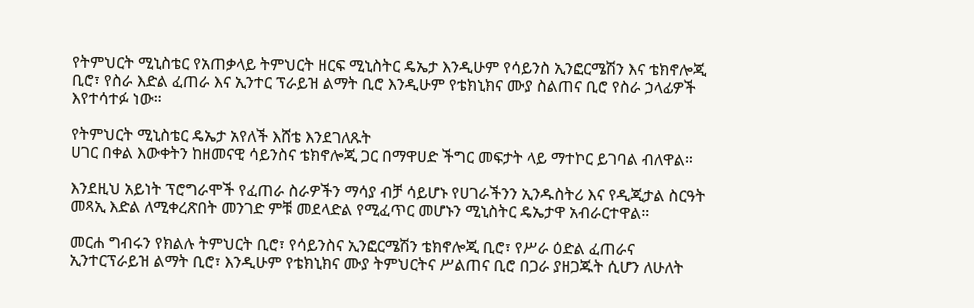የትምህርት ሚኒስቴር የአጠቃላይ ትምህርት ዘርፍ ሚኒስትር ዴኤታ እንዲሁም የሳይንስ ኢንፎርሜሽን እና ቴክኖሎጂ ቢሮ፣ የስራ እድል ፈጠራ እና ኢንተር ፕራይዝ ልማት ቢሮ እንዲሁም የቴክኒክና ሙያ ስልጠና ቢሮ የስራ ኃላፊዎች እየተሳተፉ ነው።

የትምህርት ሚኒስቴር ዴኤታ አየለች እሸቴ እንደገለጹት
ሀገር በቀል እውቀትን ከዘመናዊ ሳይንስና ቴክኖሎጂ ጋር በማዋሀድ ችግር መፍታት ላይ ማተኮር ይገባል ብለዋል።

እንደዚህ አይነት ፕሮግራሞች የፈጠራ ስራዎችን ማሳያ ብቻ ሳይሆኑ የሀገራችንን ኢንዱስትሪ እና የዲጂታል ስርዓት መጻኢ እድል ለሚቀረጽበት መንገድ ምቹ መደላድል የሚፈጥር መሆኑን ሚኒስትር ዴኤታዋ አብራርተዋል።

መርሐ ግብሩን የክልሉ ትምህርት ቢሮ፣ የሳይንስና ኢንፎርሜሽን ቴክኖሎጂ ቢሮ፣ የሥራ ዕድል ፈጠራና ኢንተርፕራይዝ ልማት ቢሮ፣ እንዲሁም የቴክኒክና ሙያ ትምህርትና ሥልጠና ቢሮ በጋራ ያዘጋጁት ሲሆን ለሁለት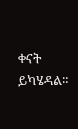ቀናት ይካሄዳል።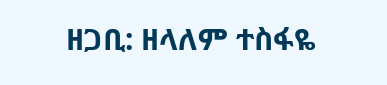ዘጋቢ: ዘላለም ተስፋዬ